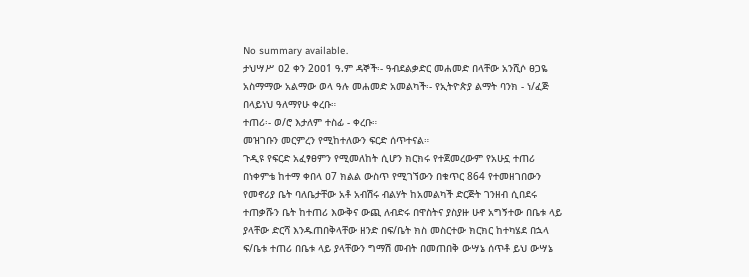No summary available.
ታህሣሥ ዐ2 ቀን 2ዐዐ1 ዓ.ም ዳኞች፡- ዓብደልቃድር መሐመድ በላቸው አንሺሶ ፀጋዬ አስማማው አልማው ወላ ዓሉ መሐመድ አመልካች፡- የኢትዮጵያ ልማት ባንክ - ነ/ፈጅ በላይነህ ዓለማየሁ ቀረቡ።
ተጠሪ፡- ወ/ሮ እታለም ተስፊ - ቀረቡ።
መዝገቡን መርምረን የሚከተለውን ፍርድ ሰጥተናል።
ጉዲዩ የፍርድ አፈፃፀምን የሚመለከት ሲሆን ክርክሩ የተጀመረውም የአሁኗ ተጠሪ በነቀምቴ ከተማ ቀበላ ዐ7 ክልል ውስጥ የሚገኘውን በቁጥር 864 የተመዘገበውን የመኖሪያ ቤት ባለቤታቸው አቶ አብሽሩ ብልሃት ከአመልካች ድርጅት ገንዘብ ሲበደሩ ተጠቃሹን ቤት ከተጠሪ እውቅና ውጪ ለብድሩ በዋስትና ያስያዙ ሁኖ አግኝተው በቤቱ ላይ ያላቸው ድርሻ እንዱጠበቅላቸው ዘንድ በፍ/ቤት ክስ መስርተው ክርክር ከተካሄደ በኋላ ፍ/ቤቱ ተጠሪ በቤቱ ላይ ያላቸውን ግማሽ መብት በመጠበቅ ውሣኔ ሰጥቶ ይህ ውሣኔ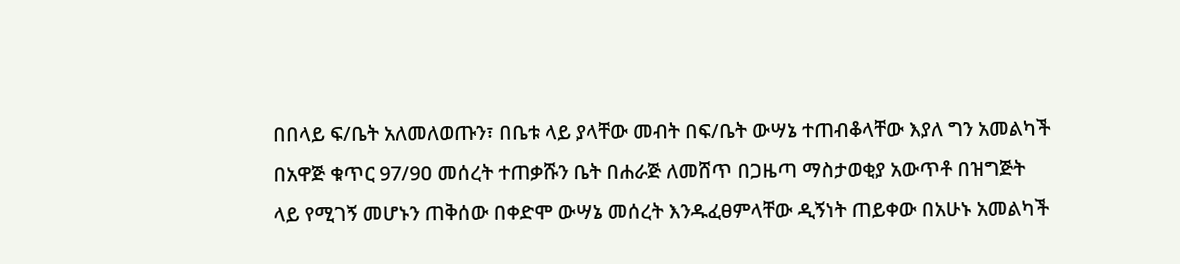በበላይ ፍ/ቤት አለመለወጡን፣ በቤቱ ላይ ያላቸው መብት በፍ/ቤት ውሣኔ ተጠብቆላቸው እያለ ግን አመልካች በአዋጅ ቁጥር 97/9ዐ መሰረት ተጠቃሹን ቤት በሐራጅ ለመሸጥ በጋዜጣ ማስታወቂያ አውጥቶ በዝግጅት ላይ የሚገኝ መሆኑን ጠቅሰው በቀድሞ ውሣኔ መሰረት እንዱፈፀምላቸው ዲኝነት ጠይቀው በአሁኑ አመልካች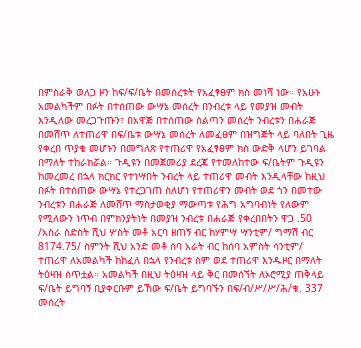በምስራቅ ወለጋ ዞን ከፍ/ፍ/ቤት በመሰረቱት የአፈፃፀም ክስ መነሻ ነው። የአሁኑ አመልካችም በፉት በተሰጠው ውሣኔ መሰረት በንብረቱ ላይ የመያዝ መብት እንዲለው መረጋጉጡን፣ በአዋጅ በተሰጠው ስልጣን መሰረት ንብረቱን በሐራጅ በመሸጥ ለተጠሪዋ በፍ/ቤቱ ውሣኔ መሰረት ለመፈፀም በዝግጅት ላይ ባለበት ጊዜ የቀረበ ጥያቄ መሆኑን በመግለጽ የተጠሪዋ የአፈፃፀም ክስ ውድቅ ላሆን ይገባል በማለት ተከራክሯል። ጉዲዩን በመጀመሪያ ደረጃ የተመለከተው ፍ/ቤትም ጉዲዩን ከመረመረ በኋላ ክርክር የተነሣበት ንብረት ላይ ተጠሪዋ መብት እንዲላቸው ከዚህ በፉት በተሰጠው ውሣኔ የተረጋገጠ ስለሆነ የተጠሪዋን መብት ወደ ጎን በመተው ንብረቱን በሐራጅ ለመሸጥ ማስታወቂያ ማውጣቱ የሕግ አግባብነት የለውም የሚለውን ነጥብ በምክንያትነት በመያዝ ንብረቱ በሐራጅ የቀረበበትን ዋጋ .50 /አስራ ስድስት ሺህ ሦስት መቶ አርባ ዘጠኝ ብር ከሃምሣ ሣንቲም/ ግማሽ ብር 8174.75/ ስምንት ሺህ አንድ መቶ ሰባ አራት ብር ከሰባ አምስት ሳንቲም/ ተጠሪዋ ለአመልካች ከከፈለ በኋላ የንብረቱ ስም ወደ ተጠሪዋ እንዱዞር በማለት ትዕዛዝ ሰጥቷል። አመልካች በዚህ ትዕዛዝ ላይ ቅር በመሰኘት ለኦሮሚያ ጠቅላይ ፍ/ቤት ይግባኝ ቢያቀርቡም ይኸው ፍ/ቤት ይግባኙን በፍ/ብ/ሥ/ሥ/ሕ/ቁ. 337 መሰረት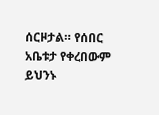ሰርዞታል። የሰበር አቤቱታ የቀረበውም ይህንኑ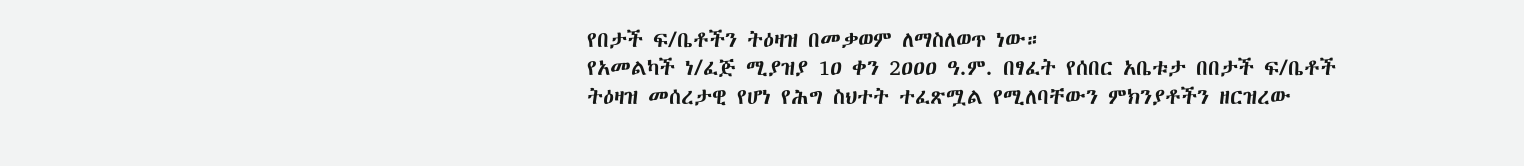የበታች ፍ/ቤቶችን ትዕዛዝ በመቃወም ለማስለወጥ ነው።
የአመልካች ነ/ፈጅ ሚያዝያ 1ዐ ቀን 2ዐዐዐ ዓ.ም. በፃፈት የሰበር አቤቱታ በበታች ፍ/ቤቶች ትዕዛዝ መሰረታዊ የሆነ የሕግ ስህተት ተፈጽሟል የሚለባቸውን ምክንያቶችን ዘርዝረው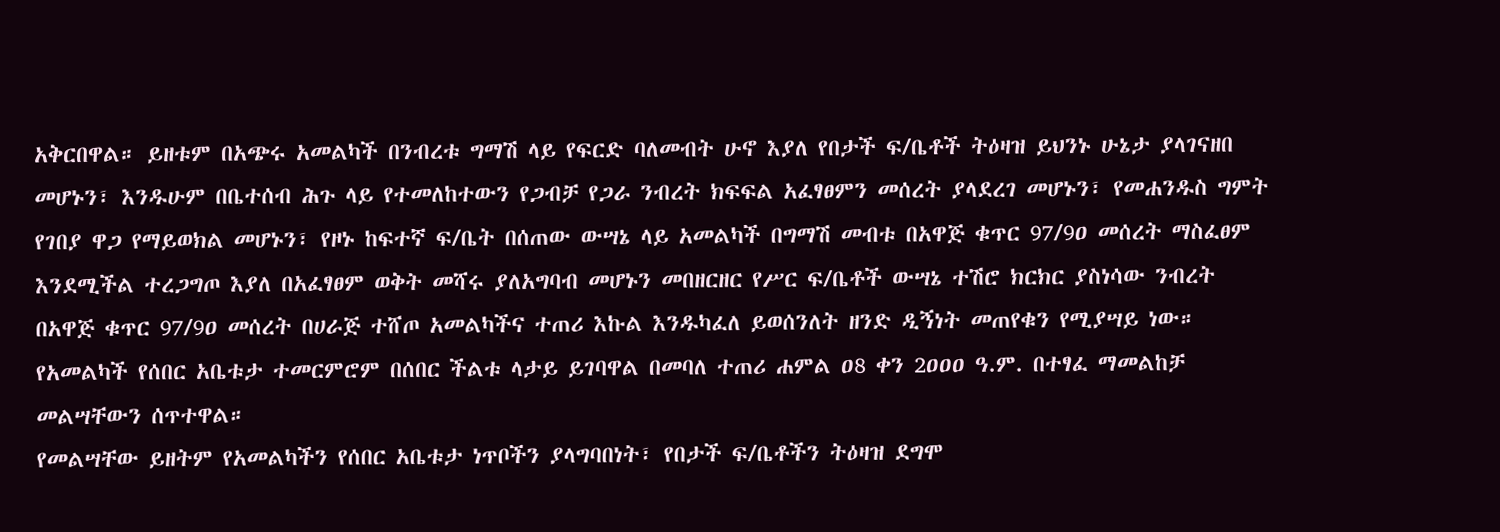አቅርበዋል። ይዘቱም በአጭሩ አመልካች በንብረቱ ግማሽ ላይ የፍርድ ባለመብት ሁኖ እያለ የበታች ፍ/ቤቶች ትዕዛዝ ይህንኑ ሁኔታ ያላገናዘበ መሆኑን፣ እንዱሁም በቤተሰብ ሕጉ ላይ የተመለከተውን የጋብቻ የጋራ ንብረት ክፍፍል አፈፃፀምን መሰረት ያላደረገ መሆኑን፣ የመሐንዱስ ግምት የገበያ ዋጋ የማይወክል መሆኑን፣ የዞኑ ከፍተኛ ፍ/ቤት በሰጠው ውሣኔ ላይ አመልካች በግማሽ መብቱ በአዋጅ ቁጥር 97/9ዐ መሰረት ማስፈፀም እንደሚችል ተረጋግጦ እያለ በአፈፃፀም ወቅት መሻሩ ያለአግባብ መሆኑን መበዘርዘር የሥር ፍ/ቤቶች ውሣኔ ተሽሮ ክርክር ያስነሳው ንብረት በአዋጅ ቁጥር 97/9ዐ መሰረት በሀራጅ ተሸጦ አመልካችና ተጠሪ እኩል እንዱካፈለ ይወሰንለት ዘንድ ዲኝነት መጠየቁን የሚያሣይ ነው። የአመልካች የሰበር አቤቱታ ተመርምሮም በሰበር ችልቱ ላታይ ይገባዋል በመባለ ተጠሪ ሐምል ዐ8 ቀን 2ዐዐዐ ዓ.ም. በተፃፈ ማመልከቻ መልሣቸውን ሰጥተዋል።
የመልሣቸው ይዘትም የአመልካችን የሰበር አቤቱታ ነጥቦችን ያላግባበነት፣ የበታች ፍ/ቤቶችን ትዕዛዝ ደግሞ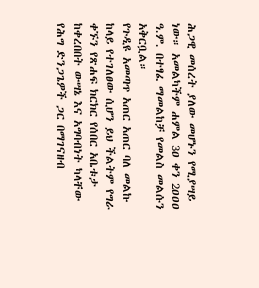ሕጋዊ መሰረት ያለው መሆኑን የሚያሣይ ነው። አመልካችም ሐምል 3ዐ ቀን 2ዐዐዐ ዓ.ም. በተፃፈ ማመልከቻ የመልስ መልሱን አቅርቧል።
የጉዲዩ አመጣጥ አጠር አጠር ባለ መልኩ ከላይ የተገለፀው ሲሆን ይህ ችልትም የግራ ቀኙን የጽሐፍ ክርክር የሰበር አቤቱታ ከቀረበበት ውሣኔ እና አግባብነት ካላቸው የሕግ ድንጋጌዎች ጋር በማገናዘብ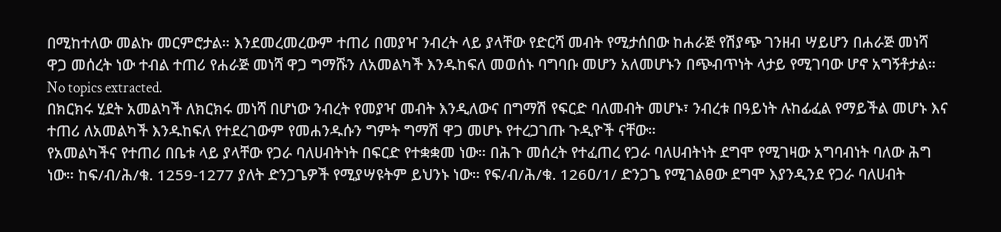በሚከተለው መልኩ መርምሮታል። እንደመረመረውም ተጠሪ በመያዣ ንብረት ላይ ያላቸው የድርሻ መብት የሚታሰበው ከሐራጅ የሽያጭ ገንዘብ ሣይሆን በሐራጅ መነሻ ዋጋ መሰረት ነው ተብል ተጠሪ የሐራጅ መነሻ ዋጋ ግማሹን ለአመልካች እንዱከፍለ መወሰኑ ባግባቡ መሆን አለመሆኑን በጭብጥነት ላታይ የሚገባው ሆኖ አግኝቶታል።
No topics extracted.
በክርክሩ ሂደት አመልካች ለክርክሩ መነሻ በሆነው ንብረት የመያዣ መብት እንዲለውና በግማሽ የፍርድ ባለመብት መሆኑ፣ ንብረቱ በዓይነት ሉከፊፈል የማይችል መሆኑ እና ተጠሪ ለአመልካች እንዱከፍለ የተደረገውም የመሐንዱሱን ግምት ግማሽ ዋጋ መሆኑ የተረጋገጡ ጉዲዮች ናቸው።
የአመልካችና የተጠሪ በቤቱ ላይ ያላቸው የጋራ ባለሀብትነት በፍርድ የተቋቋመ ነው። በሕጉ መሰረት የተፈጠረ የጋራ ባለሀብትነት ደግሞ የሚገዛው አግባብነት ባለው ሕግ ነው። ከፍ/ብ/ሕ/ቁ. 1259-1277 ያለት ድንጋጌዎች የሚያሣዩትም ይህንኑ ነው። የፍ/ብ/ሕ/ቁ. 126ዐ/1/ ድንጋጌ የሚገልፀው ደግሞ እያንዲንደ የጋራ ባለሀብት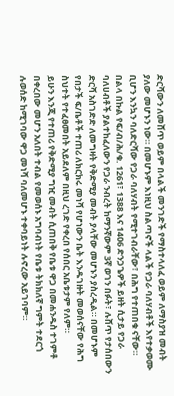ድርሻውን ለመሸጥ ወይም በላልች መንገድች የማስተላለፈ ወይም ለማስያዝ መብት ያለው መሆኑን ነው። በመሆኑም እነዚህ ስልጣኖች ላልች የጋራ ባለሃብቶች እየተቃወሙ ቢሆን እንኳን ባለድርሻው የጋራ ባለሃብት የሚተገብራቸው፣ በሕግ የተጠበቁ ናቸው።
በልላ በኩል የፍ/ብ/ሕ/ቁ. 1261፣ 1388 እና 14ዐ6 ድንጋጌዎች ይዘት ሲታይ የጋራ ባለሀብቶች ያልተከፈለውን የጋራ ንብረት ከማንኛውም 3ኛ ወገን በፉት፣ ሉሸጥ የታሰበውን ድርሻ አስገድድ ለመግዛት የቅድሚያ መብት ያላቸው መሆኑን ያስረዲል። በመሆኑም የበታች ፍ/ቤቶች ተጠሪ ለክርክሩ መነሻ የሆነውን ቤት እንዱገዙት መወሰናቸው የሕግ ስህተት የተፈፀመበት አይደለም በዚህ ረገድ የቀረበ የሰበር አቤቱታም የለም።
ይሁን እንጂ የተጠሪ የቅድሚያ ግዢ መብት ሲጠበቅ የቤቱ ዋጋ በመሐንዱስ ተገምቶ በቀረበው መሆን አለበት ተብል የመወሰኑ አግባብነት የቤቱ ትክክለኛ ግምት ተደርጎ ሉወሰድ ከሚገባው ዋጋ መነሻ ባለመሆኑ ተቀባይነት ሉኖረው አይገባም።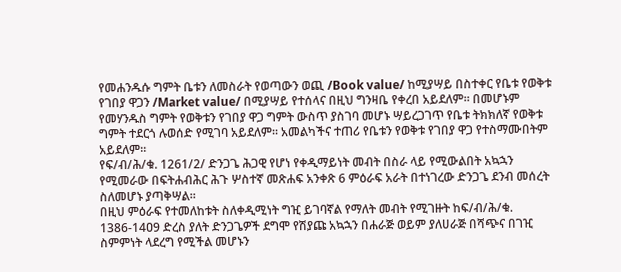የመሐንዱሱ ግምት ቤቱን ለመስራት የወጣውን ወጪ /Book value/ ከሚያሣይ በስተቀር የቤቱ የወቅቱ የገበያ ዋጋን /Market value/ በሚያሣይ የተሰላና በዚህ ግንዛቤ የቀረበ አይደለም። በመሆኑም የመሃንዱስ ግምት የወቅቱን የገበያ ዋጋ ግምት ውስጥ ያስገባ መሆኑ ሣይረጋገጥ የቤቱ ትክክለኛ የወቅቱ ግምት ተደርጎ ሉወሰድ የሚገባ አይደለም። አመልካችና ተጠሪ የቤቱን የወቅቱ የገበያ ዋጋ የተስማሙበትም አይደለም።
የፍ/ብ/ሕ/ቁ. 1261/2/ ድንጋጌ ሕጋዊ የሆነ የቀዲማይነት መብት በስራ ላይ የሚውልበት አኳኋን የሚመራው በፍትሐብሕር ሕጉ ሦስተኛ መጽሐፍ አንቀጽ 6 ምዕራፍ አራት በተነገረው ድንጋጌ ደንብ መሰረት ስለመሆኑ ያጣቅሣል።
በዚህ ምዕራፍ የተመለከቱት ስለቀዲሚነት ግዢ ይገባኛል የማለት መብት የሚገዙት ከፍ/ብ/ሕ/ቁ. 1386-14ዐ9 ድረስ ያለት ድንጋጌዎች ደግሞ የሽያጩ አኳኋን በሐራጅ ወይም ያለሀራጅ በሻጭና በገዢ ስምምነት ላደረግ የሚችል መሆኑን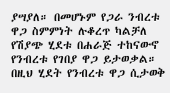ያሣያለ። በመሆኑም የጋራ ንብረቱ ዋጋ ስምምነት ሉቆረጥ ካልቻለ የሽያጭ ሂደቱ በሐራጅ ተከናውኖ የንብረቱ የገበያ ዋጋ ይታወቃል። በዚህ ሂደት የንብረቱ ዋጋ ሲታወቅ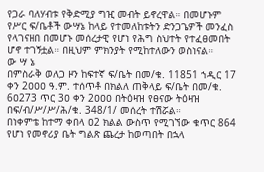የጋራ ባለሃብቱ የቅድሚያ ግዢ መብት ይኖረዋል። በመሆኑም የሥር ፍ/ቤቶች ውሣኔ ከላይ የተመለከቱትን ድንጋጌዎች መንፈስ የላገናዘበ በመሆኑ መሰረታዊ የሆነ የሕግ ስህተት የተፈፀመበት ሆኖ ተገኝቷል። በዚህም ምክንያት የሚከተለውን ወስነናል።
ው ሣ ኔ
በምስራቅ ወለጋ ዞን ከፍተኛ ፍ/ቤት በመ/ቁ. 11851 ኀዲር 17 ቀን 2ዐዐዐ ዓ.ም. ተሰጥቶ በክልለ ጠቅላይ ፍ/ቤት በመ/ቁ. 6ዐ273 ጥር 3ዐ ቀን 2ዐዐዐ በትዕዛዝ የፀናው ትዕዛዝ በፍ/ብ/ሥ/ሥ/ሕ/ቁ. 348/1/ መሰረት ተሽሯል።
በነቀምቴ ከተማ ቀበላ ዐ2 ክልል ውስጥ የሚገኘው ቁጥር 864 የሆነ የመኖሪያ ቤት ግልጽ ጨረታ ከወጣበት በኋላ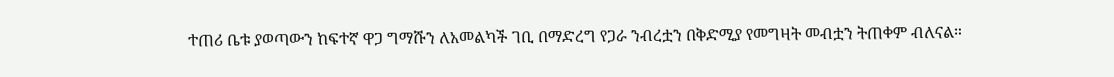ተጠሪ ቤቱ ያወጣውን ከፍተኛ ዋጋ ግማሹን ለአመልካች ገቢ በማድረግ የጋራ ንብረቷን በቅድሚያ የመግዛት መብቷን ትጠቀም ብለናል።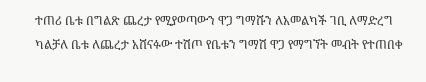ተጠሪ ቤቱ በግልጽ ጨረታ የሚያወጣውን ዋጋ ግማሹን ለአመልካች ገቢ ለማድረግ ካልቻለ ቤቱ ለጨረታ አሸናፉው ተሽጦ የቤቱን ግማሽ ዋጋ የማግኘት መብት የተጠበቀ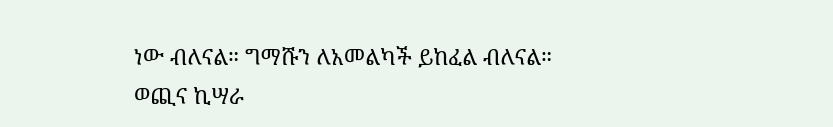ነው ብለናል። ግማሹን ለአመልካች ይከፈል ብለናል።
ወጪና ኪሣራ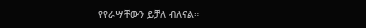የየራሣቸውን ይቻለ ብለናል።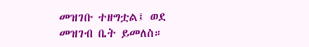መዝገቡ ተዘግቷል፤ ወደ መዝገብ ቤት ይመለስ።